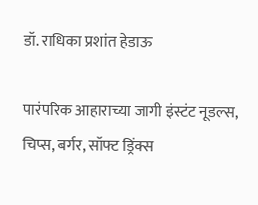डॉ. राधिका प्रशांत हेडाऊ

पारंपरिक आहाराच्या जागी इंस्टंट नूडल्स, चिप्स, बर्गर, सॉफ्ट ड्रिंक्स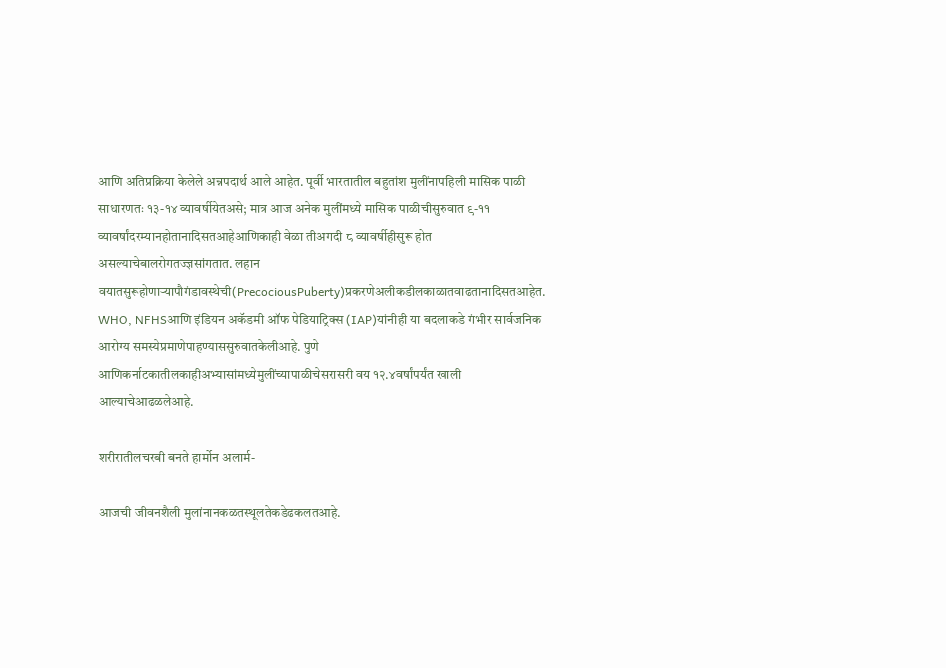आणि अतिप्रक्रिया केलेले अन्नपदार्थ आले आहेत. पूर्वी भारतातील बहुतांश मुलींनापहिली मासिक पाळी साधारणतः १३-१४ व्यावर्षीयेतअसे; मात्र आज अनेक मुलींमध्ये मासिक पाळीचीसुरुवात ९-११ व्यावर्षांदरम्यानहोतानादिसतआहेआणिकाही वेळा तीअगदी ८ व्यावर्षीहीसुरू होत असल्याचेबालरोगतज्ज्ञसांगतात. लहान वयातसुरूहोणाऱ्यापौगंडावस्थेची(PrecociousPuberty)प्रकरणेअलीकडीलकाळातवाढतानादिसतआहेत. WHO, NFHSआणि इंडियन अकॅडमी ऑफ पेडियाट्रिक्स (IAP)यांनीही या बदलाकडे गंभीर सार्वजनिक आरोग्य समस्येप्रमाणेपाहण्याससुरुवातकेलीआहे. पुणे आणिकर्नाटकातीलकाहीअभ्यासांमध्येमुलींच्यापाळीचेसरासरी वय १२.४वर्षांपर्यंत खाली आल्याचेआढळलेआहे.

शरीरातीलचरबी बनते हार्मोन अलार्म-

आजची जीवनशैली मुलांनानकळतस्थूलतेकडेढकलतआहे.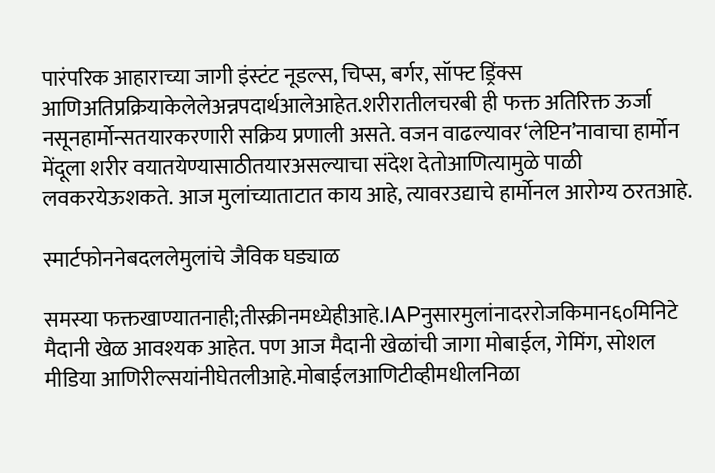पारंपरिक आहाराच्या जागी इंस्टंट नूडल्स, चिप्स, बर्गर, सॉफ्ट ड्रिंक्स आणिअतिप्रक्रियाकेलेलेअन्नपदार्थआलेआहेत.शरीरातीलचरबी ही फक्त अतिरिक्त ऊर्जा नसूनहार्मोन्सतयारकरणारी सक्रिय प्रणाली असते. वजन वाढल्यावर‘लेप्टिन’नावाचा हार्मोन मेंदूला शरीर वयातयेण्यासाठीतयारअसल्याचा संदेश देतोआणित्यामुळे पाळी लवकरयेऊशकते. आज मुलांच्याताटात काय आहे, त्यावरउद्याचे हार्मोनल आरोग्य ठरतआहे.

स्मार्टफोननेबदललेमुलांचे जैविक घड्याळ

समस्या फक्तखाण्यातनाही;तीस्क्रीनमध्येहीआहे.IAPनुसारमुलांनादररोजकिमान६०मिनिटे मैदानी खेळ आवश्यक आहेत. पण आज मैदानी खेळांची जागा मोबाईल, गेमिंग, सोशल मीडिया आणिरील्सयांनीघेतलीआहे.मोबाईलआणिटीव्हीमधीलनिळा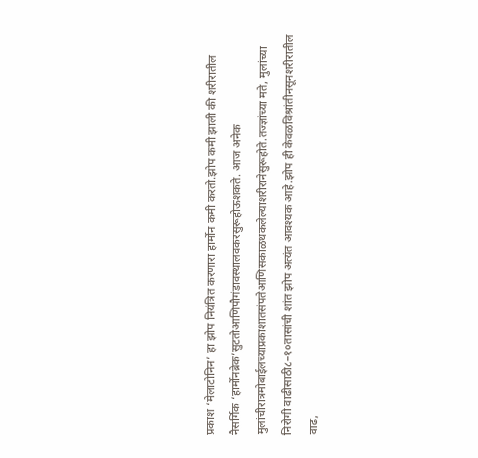प्रकाश ‘मेलाटोनिन’ हा झोप नियंत्रित करणारा हार्मोन कमी करतो.झोप कमी झाली की शरीरातील नैसर्गिक ‘हार्मोनब्रेक’सुटतोआणिपौगंडावस्थालवकरसुरूहोऊशकते. आज अनेक मुलांचीरात्रमोबाईलच्याप्रकाशातसंपतेआणिसकाळथकलेल्याशरीरानेसुरूहोते.तज्ज्ञांच्या मते, मुलांच्या निरोगी वाढीसाठी८–१०तासांची शांत झोप अत्यंत आवश्यक आहे.झोप ही केवळविश्रांतीनसूनशरीरातील वाढ,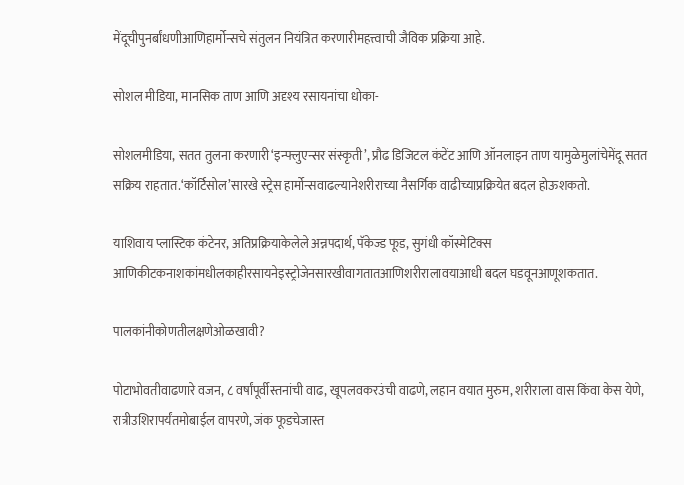मेंदूचीपुनर्बांधणीआणिहार्मोन्सचे संतुलन नियंत्रित करणारीमहत्त्वाची जैविक प्रक्रिया आहे.

सोशल मीडिया, मानसिक ताण आणि अदृश्य रसायनांचा धोका-

सोशलमीडिया, सतत तुलना करणारी‘इन्फ्लुएन्सर संस्कृती’, प्रौढ डिजिटल कंटेंट आणि ऑनलाइन ताण यामुळेमुलांचेमेंदू सतत सक्रिय राहतात.‘कॉर्टिसोल’सारखे स्ट्रेस हार्मोन्सवाढल्यानेशरीराच्या नैसर्गिक वाढीच्याप्रक्रियेत बदल होऊशकतो.

याशिवाय प्लास्टिक कंटेनर, अतिप्रक्रियाकेलेले अन्नपदार्थ, पॅकेज्ड फूड, सुगंधी कॉस्मेटिक्स आणिकीटकनाशकांमधीलकाहीरसायनेइस्ट्रोजेनसारखीवागतातआणिशरीरालावयाआधी बदल घडवूनआणूशकतात.

पालकांनीकोणतीलक्षणेओळखावी?

पोटाभोवतीवाढणारे वजन, ८ वर्षांपूर्वीस्तनांची वाढ, खूपलवकरउंची वाढणे, लहान वयात मुरुम, शरीराला वास किंवा केस येणे, रात्रीउशिरापर्यंतमोबाईल वापरणे, जंक फूडचेजास्त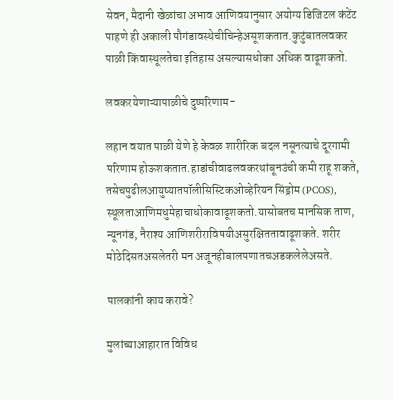सेवन, मैदानी खेळांचा अभाव आणिवयानुसार अयोग्य डिजिटल कंटेंट पाहणे ही अकाली पौगंडावस्थेचीचिन्हेअसूशकतात.कुटुंबातलवकर पाळी किंवास्थूलतेचा इतिहास असल्यासधोका अधिक वाढूशकतो.

लवकरयेणाऱ्यापाळीचे दुष्परिणाम-

लहान वयात पाळी येणे हे केवळ शारीरिक बदल नसूनत्याचे दूरगामी परिणाम होऊशकतात.हाडांचीवाढलवकरथांबूनउंची कमी राहू शकते, तसेचपुढीलआयुष्यातपॉलीसिस्टिकओव्हेरियन सिंड्रोम (PCOS), स्थूलताआणिमधुमेहाचाधोकावाढूशकतो.यासोबतच मानसिक ताण, न्यूनगंड, नैराश्य आणिशरीराविषयीअसुरक्षिततावाढूशकते. शरीर मोठेदिसतअसलेतरी मन अजूनहीबालपणातचअडकलेलेअसते.

पालकांनी काय करावे?

मुलांच्याआहारात विविध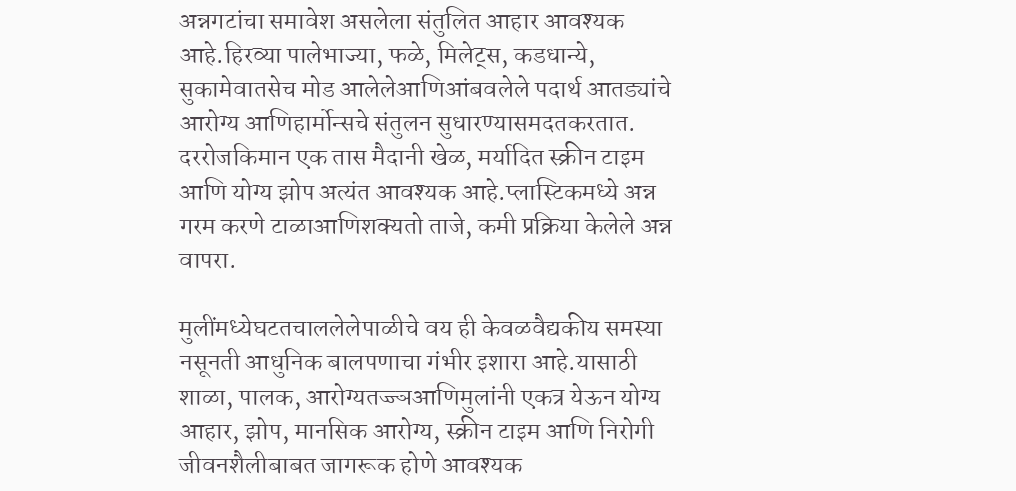अन्नगटांचा समावेश असलेला संतुलित आहार आवश्यक आहे.हिरव्या पालेभाज्या, फळे, मिलेट्स, कडधान्ये, सुकामेवातसेच मोड आलेलेआणिआंबवलेले पदार्थ आतड्यांचे आरोग्य आणिहार्मोन्सचे संतुलन सुधारण्यासमदतकरतात. दररोजकिमान एक तास मैदानी खेळ, मर्यादित स्क्रीन टाइम आणि योग्य झोप अत्यंत आवश्यक आहे.प्लास्टिकमध्ये अन्न गरम करणे टाळाआणिशक्यतो ताजे, कमी प्रक्रिया केलेले अन्न वापरा.

मुलींमध्येघटतचाललेलेपाळीचे वय ही केवळवैद्यकीय समस्या नसूनती आधुनिक बालपणाचा गंभीर इशारा आहे.यासाठी शाळा, पालक, आरोग्यतज्ज्ञआणिमुलांनी एकत्र येऊन योग्य आहार, झोप, मानसिक आरोग्य, स्क्रीन टाइम आणि निरोगी जीवनशैलीबाबत जागरूक होणे आवश्यक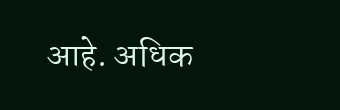आहे. अधिक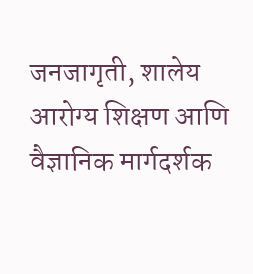जनजागृती, शालेय आरोग्य शिक्षण आणि वैज्ञानिक मार्गदर्शक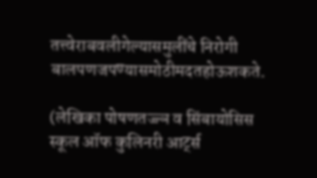तत्त्वेराबवलीगेल्यासमुलींचे निरोगी बालपणजपण्यासमोठीमदतहोऊशकते.

(लेखिका पोषणतज्ज्ञ व सिंबायोसिस स्कूल ऑफ कुलिनरी आर्ट्स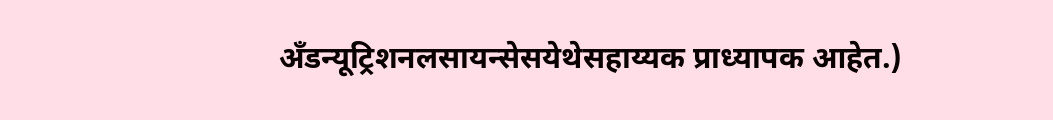अँडन्यूट्रिशनलसायन्सेसयेथेसहाय्यक प्राध्यापक आहेत.)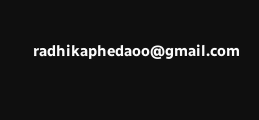radhikaphedaoo@gmail.com